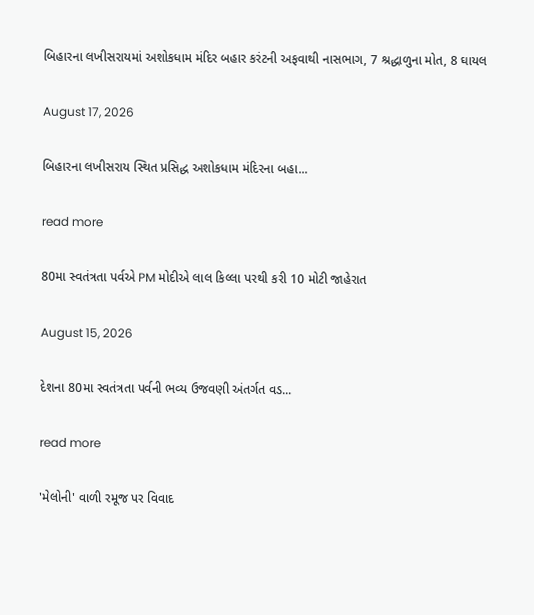બિહારના લખીસરાયમાં અશોકધામ મંદિર બહાર કરંટની અફવાથી નાસભાગ, 7 શ્રદ્ધાળુના મોત, 8 ઘાયલ

August 17, 2026

બિહારના લખીસરાય સ્થિત પ્રસિદ્ધ અશોકધામ મંદિરના બહા...

read more

80મા સ્વતંત્રતા પર્વએ PM મોદીએ લાલ કિલ્લા પરથી કરી 10 મોટી જાહેરાત

August 15, 2026

દેશના 80મા સ્વતંત્રતા પર્વની ભવ્ય ઉજવણી અંતર્ગત વડ...

read more

'મેલોની' વાળી રમૂજ પર વિવાદ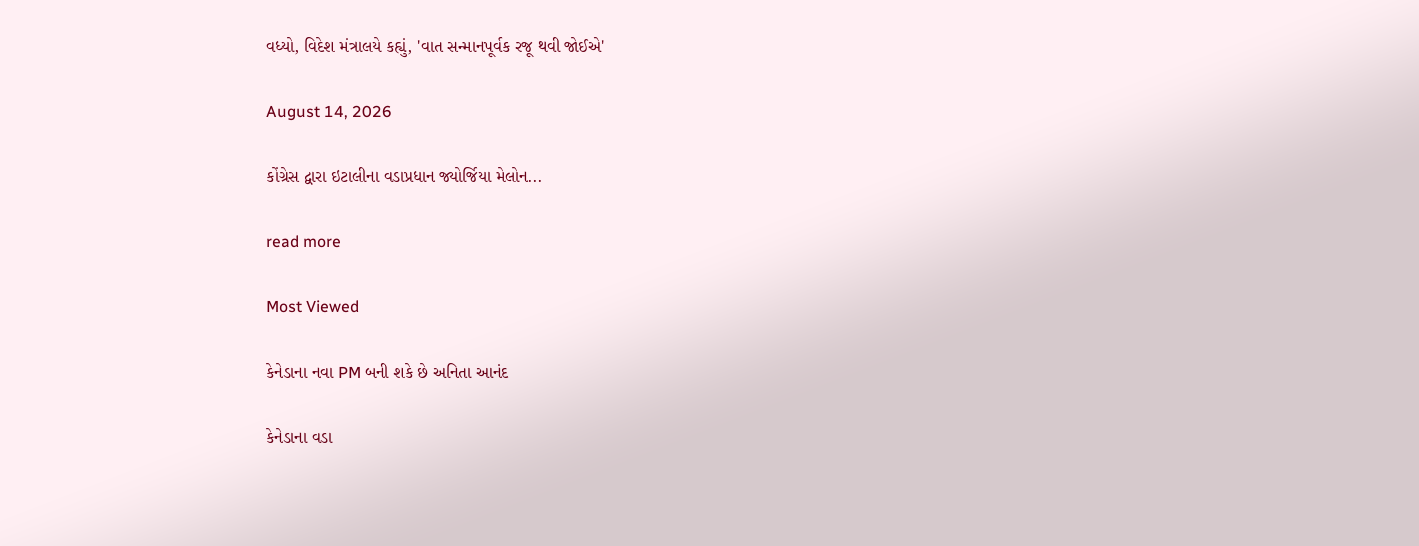વધ્યો, વિદેશ મંત્રાલયે કહ્યું, 'વાત સન્માનપૂર્વક રજૂ થવી જોઈએ'

August 14, 2026

કોંગ્રેસ દ્વારા ઇટાલીના વડાપ્રધાન જ્યોર્જિયા મેલોન...

read more

Most Viewed

કેનેડાના નવા PM બની શકે છે અનિતા આનંદ

કેનેડાના વડા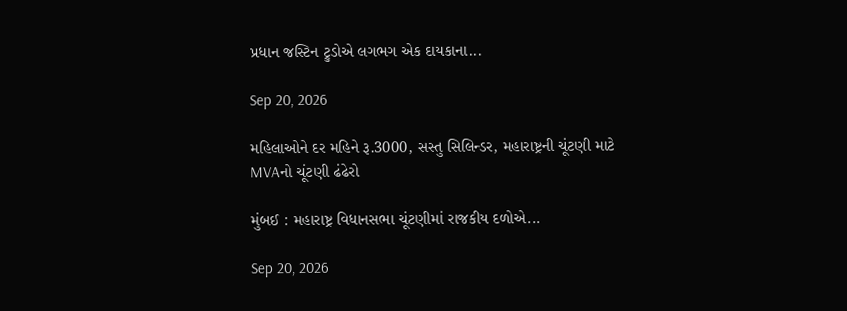પ્રધાન જસ્ટિન ટ્રુડોએ લગભગ એક દાયકાના...

Sep 20, 2026

મહિલાઓને દર મહિને રૂ.3000, સસ્તુ સિલિન્ડર, મહારાષ્ટ્રની ચૂંટણી માટે MVAનો ચૂંટણી ઢંઢેરો

મુંબઈ : મહારાષ્ટ્ર વિધાનસભા ચૂંટણીમાં રાજકીય દળોએ...

Sep 20, 2026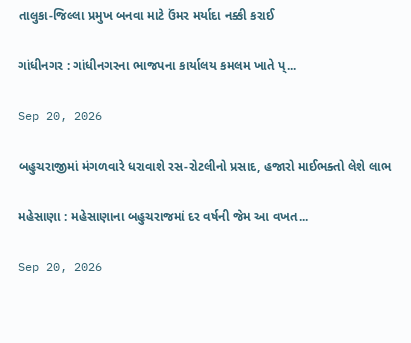તાલુકા-જિલ્લા પ્રમુખ બનવા માટે ઉંમર મર્યાદા નક્કી કરાઈ

ગાંધીનગર : ગાંધીનગરના ભાજપના કાર્યાલય કમલમ ખાતે પ્...

Sep 20, 2026

બહુચરાજીમાં મંગળવારે ધરાવાશે રસ-રોટલીનો પ્રસાદ, હજારો માઈભક્તો લેશે લાભ

મહેસાણા : મહેસાણાના બહુચરાજમાં દર વર્ષની જેમ આ વખત...

Sep 20, 2026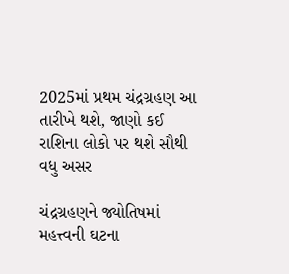2025માં પ્રથમ ચંદ્રગ્રહણ આ તારીખે થશે, જાણો કઈ રાશિના લોકો પર થશે સૌથી વધુ અસર

ચંદ્રગ્રહણને જ્યોતિષમાં મહત્ત્વની ઘટના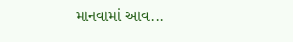માનવામાં આવ...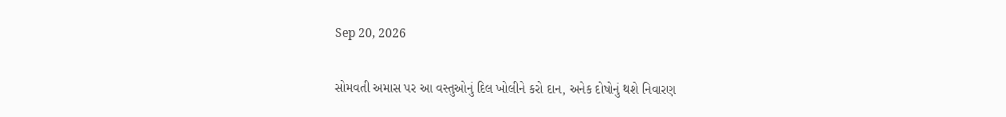Sep 20, 2026

સોમવતી અમાસ પર આ વસ્તુઓનું દિલ ખોલીને કરો દાન, અનેક દોષોનું થશે નિવારણ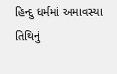હિન્દુ ધર્મમાં અમાવસ્યા તિથિનું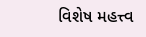વિશેષ મહત્ત્વ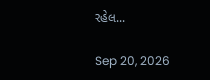રહેલ...

Sep 20, 2026